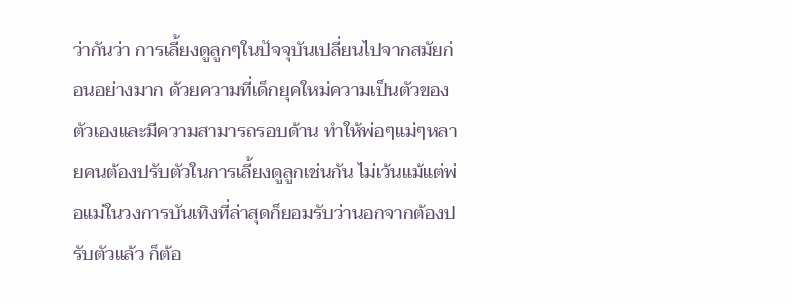ว่ากันว่า การเลี้ยงดูลูกๆในปัจจุบันเปลี่ยนไปจากสมัยก่อนอย่างมาก ด้วยความที่เด็กยุคใหม่ความเป็นตัวของตัวเองและมีความสามารถรอบด้าน ทำให้พ่อๆแม่ๆหลายคนต้องปรับตัวในการเลี้ยงดูลูกเช่นกัน ไม่เว้นแม้แต่พ่อแม่ในวงการบันเทิงที่ล่าสุดก็ยอมรับว่านอกจากต้องปรับตัวแล้ว ก็ต้อ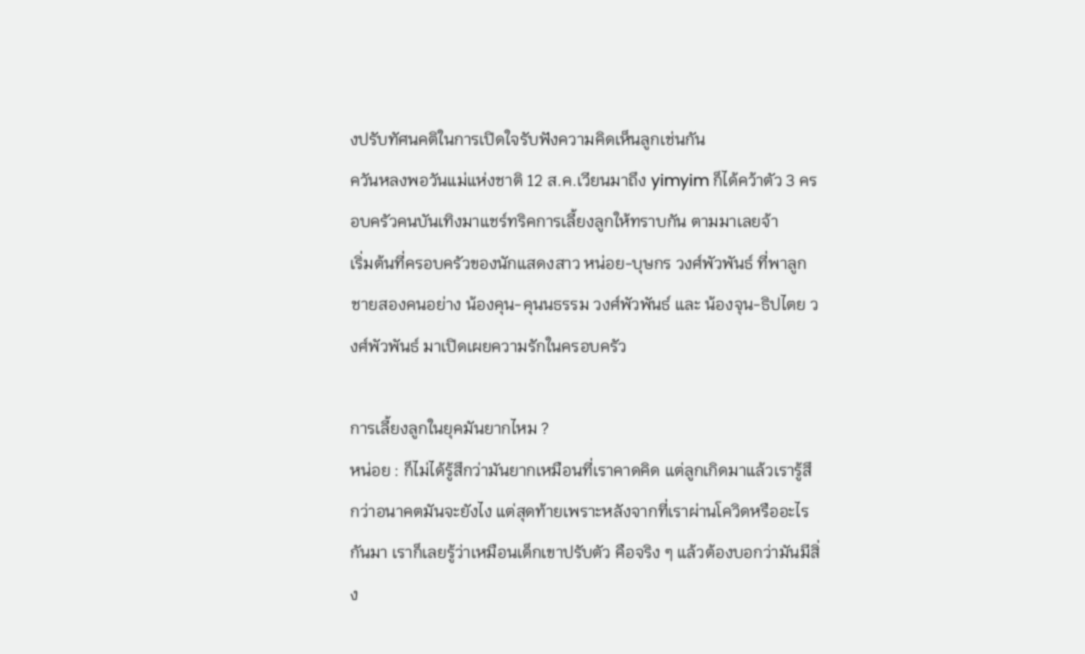งปรับทัศนคติในการเปิดใจรับฟังความคิดเห็นลูกเช่นกัน
ควันหลงพอวันแม่แห่งชาติ 12 ส.ค.เวียนมาถึง yimyim ก็ได้คว้าตัว 3 ครอบครัวคนบันเทิงมาแชร์ทริคการเลี้ยงลูกให้ทราบกัน ตามมาเลยจ้า
เริ่มต้นที่ครอบครัวของนักแสดงสาว หน่อย-บุษกร วงศ์พัวพันธ์ ที่พาลูกชายสองคนอย่าง น้องคุน-คุนนธรรม วงศ์พัวพันธ์ และ น้องจุน-ธิปไตย วงศ์พัวพันธ์ มาเปิดเผยความรักในครอบครัว

การเลี้ยงลูกในยุคมันยากไหม ?
หน่อย : ก็ไม่ได้รู้สึกว่ามันยากเหมือนที่เราคาดคิด แต่ลูกเกิดมาแล้วเรารู้สึกว่าอนาคตมันจะยังไง แต่สุดท้ายเพราะหลังจากที่เราผ่านโควิดหรืออะไรกันมา เราก็เลยรู้ว่าเหมือนเด็กเขาปรับตัว คือจริง ๆ แล้วต้องบอกว่ามันมีสิ่ง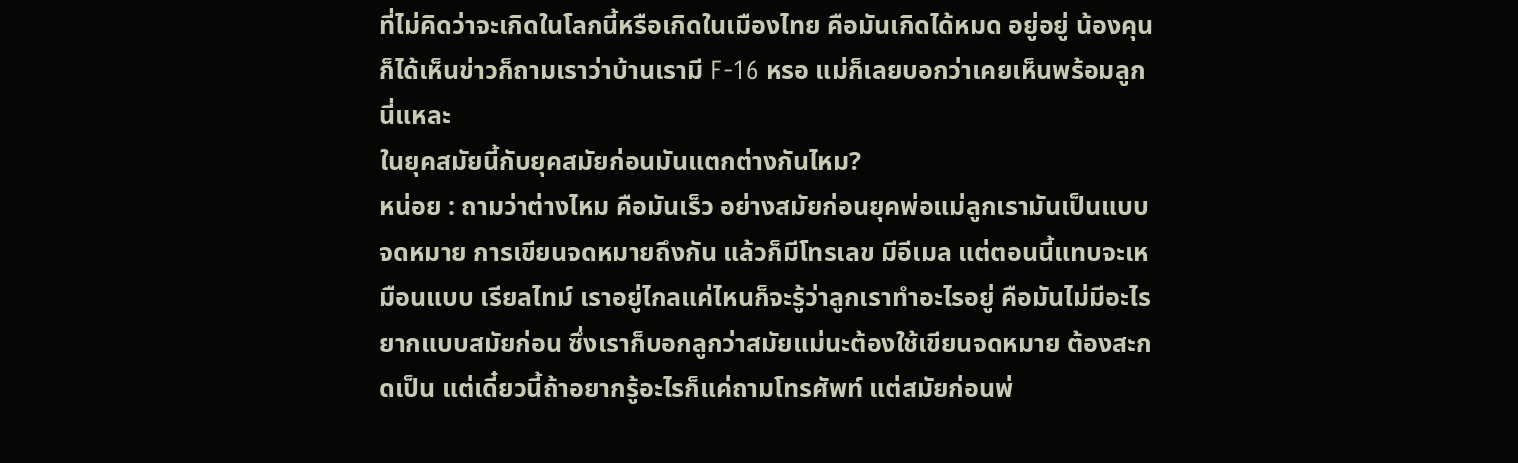ที่ไม่คิดว่าจะเกิดในโลกนี้หรือเกิดในเมืองไทย คือมันเกิดได้หมด อยู่อยู่ น้องคุน ก็ได้เห็นข่าวก็ถามเราว่าบ้านเรามี F-16 หรอ แม่ก็เลยบอกว่าเคยเห็นพร้อมลูกนี่แหละ
ในยุคสมัยนี้กับยุคสมัยก่อนมันแตกต่างกันไหม?
หน่อย : ถามว่าต่างไหม คือมันเร็ว อย่างสมัยก่อนยุคพ่อแม่ลูกเรามันเป็นแบบจดหมาย การเขียนจดหมายถึงกัน แล้วก็มีโทรเลข มีอีเมล แต่ตอนนี้แทบจะเหมือนแบบ เรียลไทม์ เราอยู่ไกลแค่ไหนก็จะรู้ว่าลูกเราทำอะไรอยู่ คือมันไม่มีอะไรยากแบบสมัยก่อน ซึ่งเราก็บอกลูกว่าสมัยแม่นะต้องใช้เขียนจดหมาย ต้องสะกดเป็น แต่เดี๋ยวนี้ถ้าอยากรู้อะไรก็แค่ถามโทรศัพท์ แต่สมัยก่อนพ่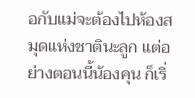อกับแม่จะต้องไปห้องสมุดแห่งชาตินะลูก แต่อย่างตอนนี้น้องคุน ก็เริ่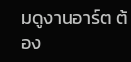มดูงานอาร์ต ต้อง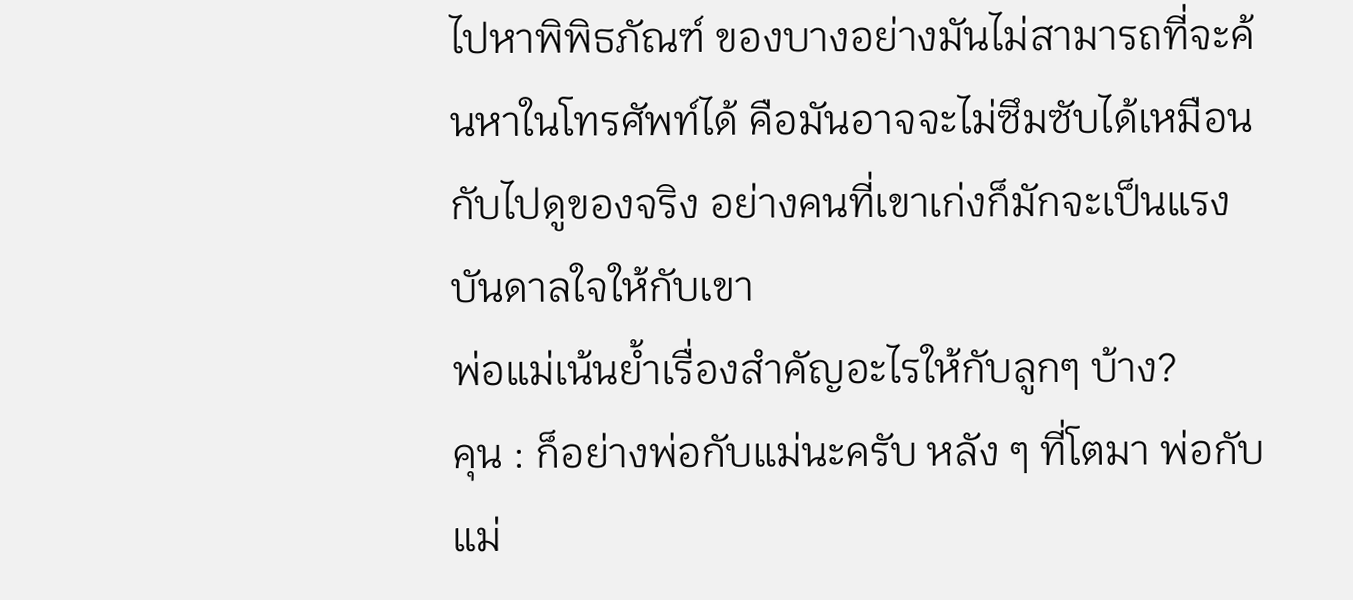ไปหาพิพิธภัณฑ์ ของบางอย่างมันไม่สามารถที่จะค้นหาในโทรศัพท์ได้ คือมันอาจจะไม่ซึมซับได้เหมือนกับไปดูของจริง อย่างคนที่เขาเก่งก็มักจะเป็นแรงบันดาลใจให้กับเขา
พ่อแม่เน้นย้ำเรื่องสำคัญอะไรให้กับลูกๆ บ้าง?
คุน : ก็อย่างพ่อกับแม่นะครับ หลัง ๆ ที่โตมา พ่อกับแม่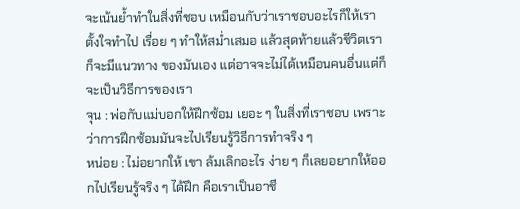จะเน้นย้ำทำในสิ่งที่ชอบ เหมือนกับว่าเราชอบอะไรก็ให้เราตั้งใจทำไป เรื่อย ๆ ทำให้สม่ำเสมอ แล้วสุดท้ายแล้วชีวิตเราก็จะมีแนวทาง ของมันเอง แต่อาจจะไม่ได้เหมือนคนอื่นแต่ก็จะเป็นวิธีการของเรา
จุน : พ่อกับแม่บอกให้ฝึกซ้อม เยอะ ๆ ในสิ่งที่เราชอบ เพราะว่าการฝึกซ้อมมันจะไปเรียนรู้วิธีการทำจริง ๆ
หน่อย : ไม่อยากให้ เขา ล้มเลิกอะไร ง่าย ๆ ก็เลยอยากให้ออกไปเรียนรู้จริง ๆ ได้ฝึก คือเราเป็นอาชี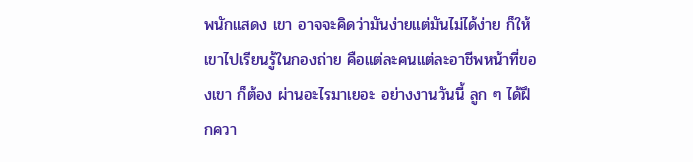พนักแสดง เขา อาจจะคิดว่ามันง่ายแต่มันไม่ได้ง่าย ก็ให้เขาไปเรียนรู้ในกองถ่าย คือแต่ละคนแต่ละอาชีพหน้าที่ของเขา ก็ต้อง ผ่านอะไรมาเยอะ อย่างงานวันนี้ ลูก ๆ ได้ฝึกควา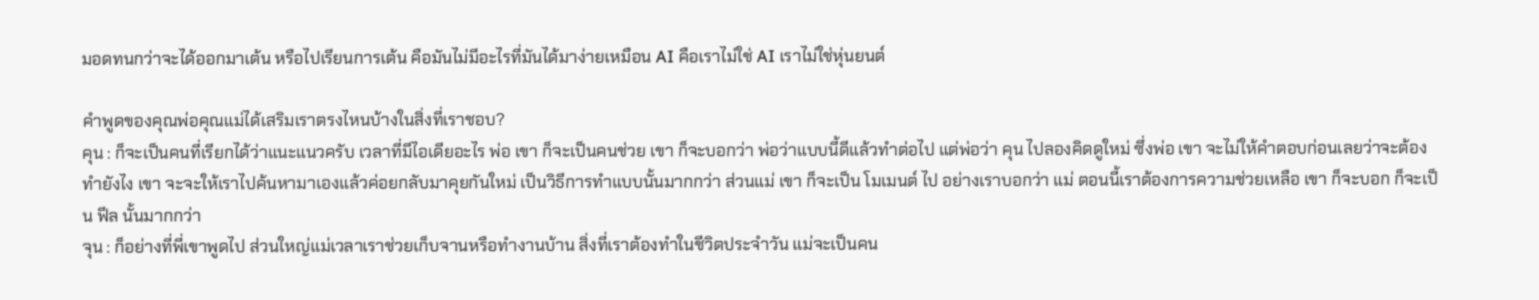มอดทนกว่าจะได้ออกมาเต้น หรือไปเรียนการเต้น คือมันไม่มีอะไรที่มันได้มาง่ายเหมือน AI คือเราไม่ใช่ AI เราไม่ใช่หุ่นยนต์

คำพูดของคุณพ่อคุณแม่ได้เสริมเราตรงไหนบ้างในสิ่งที่เราชอบ?
คุน : ก็จะเป็นคนที่เรียกได้ว่าแนะแนวครับ เวลาที่มีไอเดียอะไร พ่อ เขา ก็จะเป็นคนช่วย เขา ก็จะบอกว่า พ่อว่าแบบนี้ดีแล้วทำต่อไป แต่พ่อว่า คุน ไปลองคิดดูใหม่ ซึ่งพ่อ เขา จะไม่ให้คำตอบก่อนเลยว่าจะต้องทำยังไง เขา จะจะให้เราไปค้นหามาเองแล้วค่อยกลับมาคุยกันใหม่ เป็นวิธีการทำแบบนั้นมากกว่า ส่วนแม่ เขา ก็จะเป็น โมเมนต์ ไป อย่างเราบอกว่า แม่ ตอนนี้เราต้องการความช่วยเหลือ เขา ก็จะบอก ก็จะเป็น ฟีล นั้นมากกว่า
จุน : ก็อย่างที่พี่เขาพูดไป ส่วนใหญ่แม่เวลาเราช่วยเก็บจานหรือทำงานบ้าน สิ่งที่เราต้องทำในชีวิตประจำวัน แม่จะเป็นคน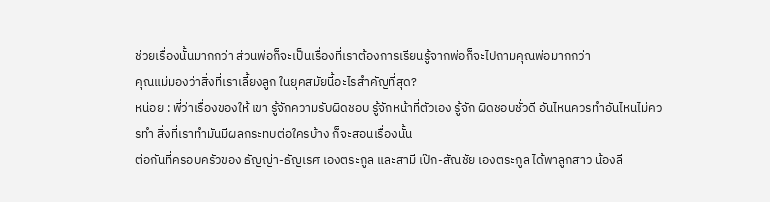ช่วยเรื่องนั้นมากกว่า ส่วนพ่อก็จะเป็นเรื่องที่เราต้องการเรียนรู้จากพ่อก็จะไปถามคุณพ่อมากกว่า
คุณแม่มองว่าสิ่งที่เราเลี้ยงลูก ในยุคสมัยนี้อะไรสำคัญที่สุด?
หน่อย : พี่ว่าเรื่องของให้ เขา รู้จักความรับผิดชอบ รู้จักหน้าที่ตัวเอง รู้จัก ผิดชอบชั่วดี อันไหนควรทำอันไหนไม่ควรทำ สิ่งที่เราทำมันมีผลกระทบต่อใครบ้าง ก็จะสอนเรื่องนั้น
ต่อกันที่ครอบครัวของ ธัญญ่า-ธัญเรศ เองตระกูล และสามี เป๊ก-สัณชัย เองตระกูล ได้พาลูกสาว น้องลี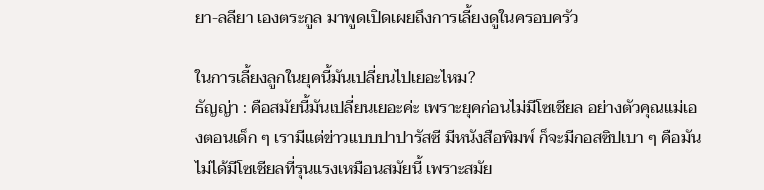ยา-ลลียา เองตระกูล มาพูดเปิดเผยถึงการเลี้ยงดูในครอบครัว

ในการเลี้ยงลูกในยุคนี้มันเปลี่ยนไปเยอะไหม?
ธัญญ่า : คือสมัยนี้มันเปลี่ยนเยอะค่ะ เพราะยุคก่อนไม่มีโซเชียล อย่างตัวคุณแม่เองตอนเด็ก ๆ เรามีแต่ข่าวแบบปาปารัสซี มีหนังสือพิมพ์ ก็จะมีกอสซิปเบา ๆ คือมันไม่ได้มีโซเชียลที่รุนแรงเหมือนสมัยนี้ เพราะสมัย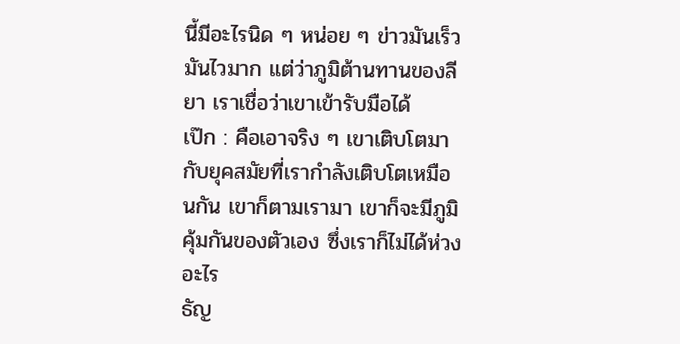นี้มีอะไรนิด ๆ หน่อย ๆ ข่าวมันเร็ว มันไวมาก แต่ว่าภูมิต้านทานของลียา เราเชื่อว่าเขาเข้ารับมือได้
เป๊ก : คือเอาจริง ๆ เขาเติบโตมากับยุคสมัยที่เรากำลังเติบโตเหมือนกัน เขาก็ตามเรามา เขาก็จะมีภูมิคุ้มกันของตัวเอง ซึ่งเราก็ไม่ได้ห่วงอะไร
ธัญ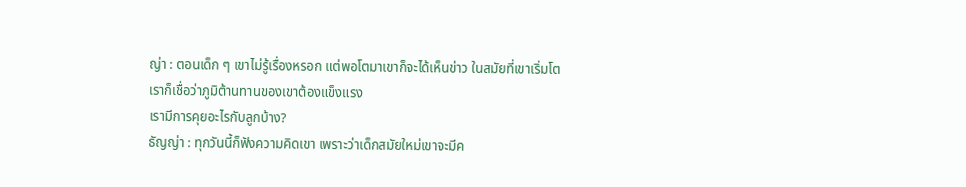ญ่า : ตอนเด็ก ๆ เขาไม่รู้เรื่องหรอก แต่พอโตมาเขาก็จะได้เห็นข่าว ในสมัยที่เขาเริ่มโต เราก็เชื่อว่าภูมิต้านทานของเขาต้องแข็งแรง
เรามีการคุยอะไรกับลูกบ้าง?
ธัญญ่า : ทุกวันนี้ก็ฟังความคิดเขา เพราะว่าเด็กสมัยใหม่เขาจะมีค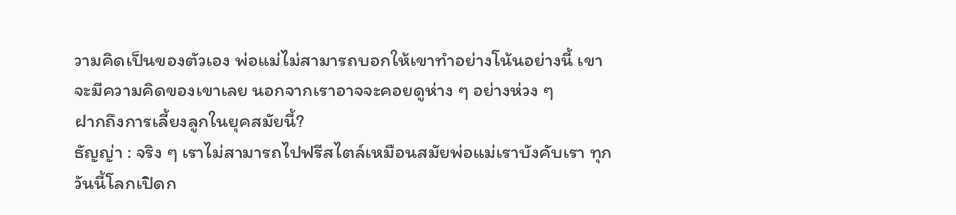วามคิดเป็นของตัวเอง พ่อแม่ไม่สามารถบอกให้เขาทำอย่างโน้นอย่างนี้ เขาจะมีความคิดของเขาเลย นอกจากเราอาจจะคอยดูห่าง ๆ อย่างห่วง ๆ
ฝากถึงการเลี้ยงลูกในยุคสมัยนี้?
ธัญญ่า : จริง ๆ เราไม่สามารถไปฟรีสไตล์เหมือนสมัยพ่อแม่เราบังคับเรา ทุกวันนี้โลกเปิดก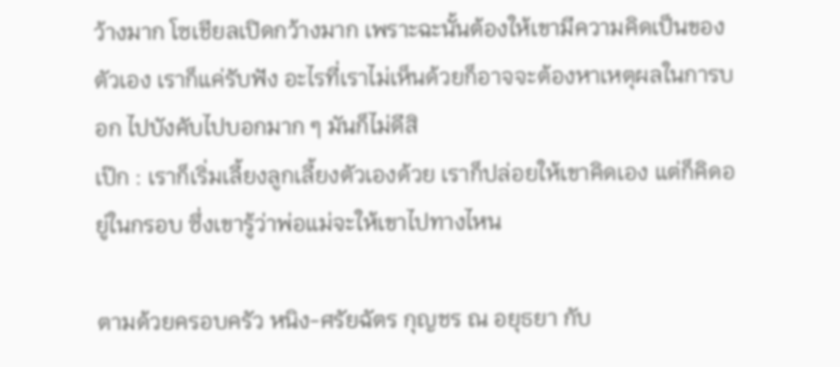ว้างมาก โซเชียลเปิดกว้างมาก เพราะฉะนั้นต้องให้เขามีความคิดเป็นของตัวเอง เราก็แค่รับฟัง อะไรที่เราไม่เห็นด้วยก็อาจจะต้องหาเหตุผลในการบอก ไปบังคับไปบอกมาก ๆ มันก็ไม่ดีสิ
เป๊ก : เราก็เริ่มเลี้ยงลูกเลี้ยงตัวเองด้วย เราก็ปล่อยให้เขาคิดเอง แต่ก็คิดอยู่ในกรอบ ซึ่งเขารู้ว่าพ่อแม่จะให้เขาไปทางไหน

ตามด้วยครอบครัว หนิง-ศรัยฉัตร กุญชร ณ อยุธยา กับ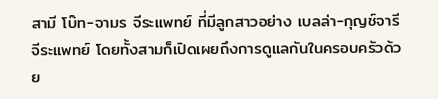สามี โบ๊ท-จามร จีระแพทย์ ที่มีลูกสาวอย่าง เบลล่า-กุญช์จารี จีระแพทย์ โดยทั้งสามก็เปิดเผยถึงการดูแลกันในครอบครัวด้วย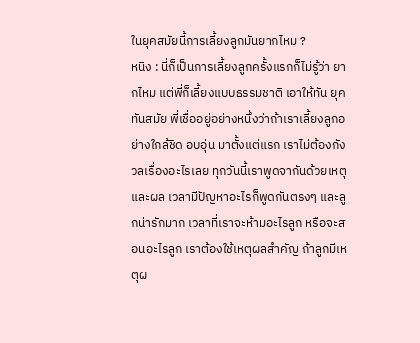ในยุคสมัยนี้การเลี้ยงลูกมันยากไหม ?
หนิง : นี่ก็เป็นการเลี้ยงลูกครั้งแรกก็ไม่รู้ว่า ยากไหม แต่พี่ก็เลี้ยงแบบธรรมชาติ เอาให้ทัน ยุคทันสมัย พี่เชื่ออยู่อย่างหนึ่งว่าถ้าเราเลี้ยงลูกอย่างใกล้ชิด อบอุ่น มาตั้งแต่แรก เราไม่ต้องกังวลเรื่องอะไรเลย ทุกวันนี้เราพูดจากันด้วยเหตุและผล เวลามีปัญหาอะไรก็พูดกันตรงๆ และลูกน่ารักมาก เวลาที่เราจะห้ามอะไรลูก หรือจะสอนอะไรลูก เราต้องใช้เหตุผลสำคัญ ถ้าลูกมีเหตุผ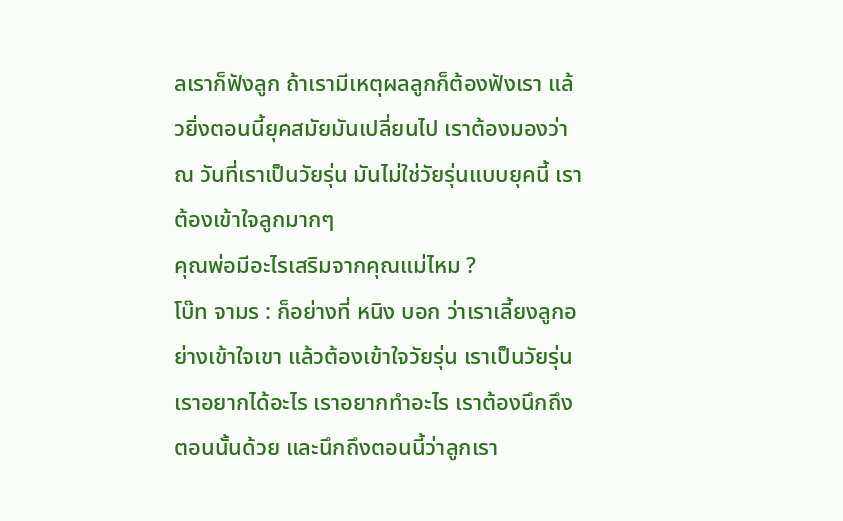ลเราก็ฟังลูก ถ้าเรามีเหตุผลลูกก็ต้องฟังเรา แล้วยิ่งตอนนี้ยุคสมัยมันเปลี่ยนไป เราต้องมองว่า ณ วันที่เราเป็นวัยรุ่น มันไม่ใช่วัยรุ่นแบบยุคนี้ เราต้องเข้าใจลูกมากๆ
คุณพ่อมีอะไรเสริมจากคุณแม่ไหม ?
โบ๊ท จามร : ก็อย่างที่ หนิง บอก ว่าเราเลี้ยงลูกอย่างเข้าใจเขา แล้วต้องเข้าใจวัยรุ่น เราเป็นวัยรุ่นเราอยากได้อะไร เราอยากทำอะไร เราต้องนึกถึงตอนนั้นด้วย และนึกถึงตอนนี้ว่าลูกเรา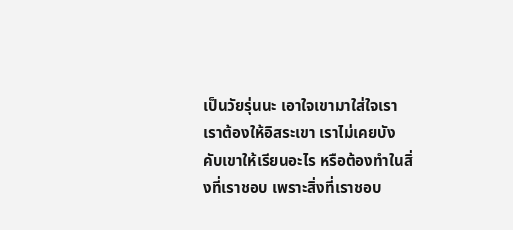เป็นวัยรุ่นนะ เอาใจเขามาใส่ใจเรา เราต้องให้อิสระเขา เราไม่เคยบังคับเขาให้เรียนอะไร หรือต้องทำในสิ่งที่เราชอบ เพราะสิ่งที่เราชอบ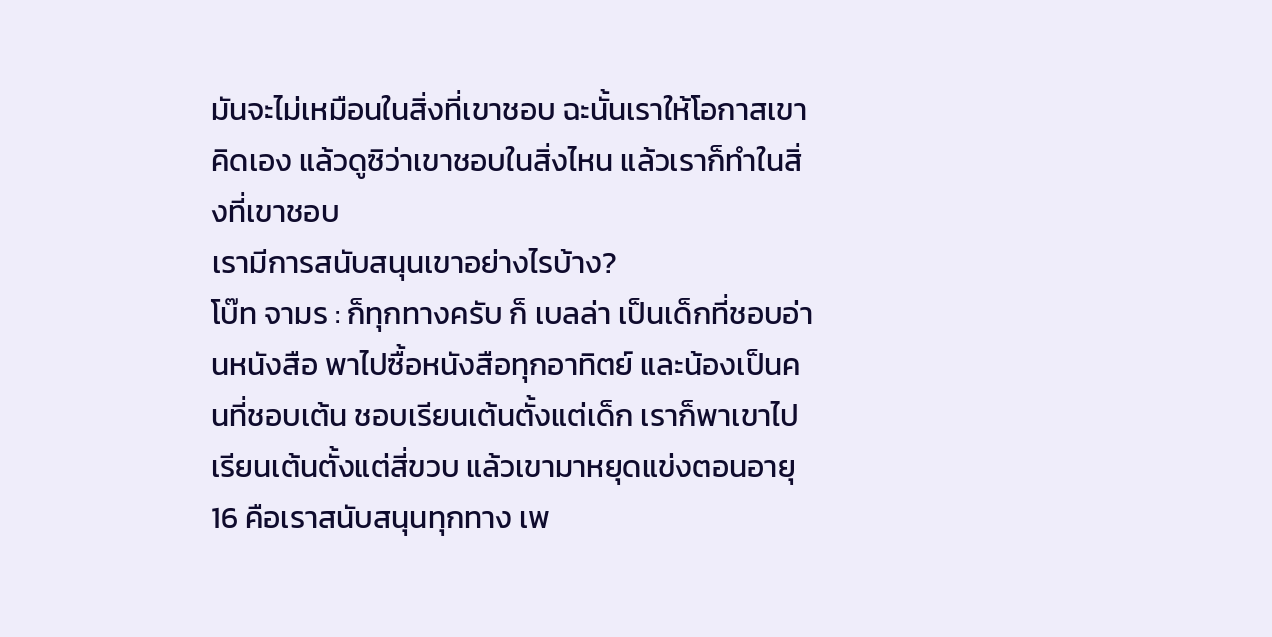มันจะไม่เหมือนในสิ่งที่เขาชอบ ฉะนั้นเราให้โอกาสเขาคิดเอง แล้วดูซิว่าเขาชอบในสิ่งไหน แล้วเราก็ทำในสิ่งที่เขาชอบ
เรามีการสนับสนุนเขาอย่างไรบ้าง?
โบ๊ท จามร : ก็ทุกทางครับ ก็ เบลล่า เป็นเด็กที่ชอบอ่านหนังสือ พาไปซื้อหนังสือทุกอาทิตย์ และน้องเป็นคนที่ชอบเต้น ชอบเรียนเต้นตั้งแต่เด็ก เราก็พาเขาไปเรียนเต้นตั้งแต่สี่ขวบ แล้วเขามาหยุดแข่งตอนอายุ 16 คือเราสนับสนุนทุกทาง เพ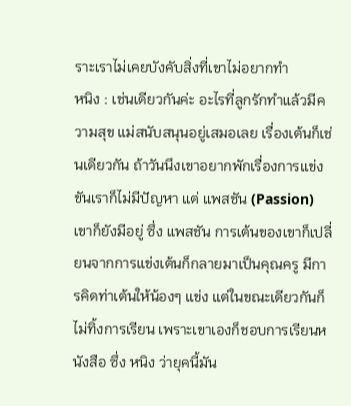ราะเราไม่เคยบังคับสิ่งที่เขาไม่อยากทำ
หนิง : เช่นเดียวกันค่ะ อะไรที่ลูกรักทำแล้วมีความสุข แม่สนับสนุนอยู่เสมอเลย เรื่องเต้นก็เช่นเดียวกัน ถ้าวันนึงเขาอยากพักเรื่องการแข่งขันเราก็ไม่มีปัญหา แต่ แพสชัน (Passion) เขาก็ยังมีอยู่ ซึ่ง แพสชัน การเต้นของเขาก็เปลี่ยนจากการแข่งเต้นก็กลายมาเป็นคุณครู มีการคิดท่าเต้นให้น้องๆ แข่ง แต่ในขณะเดียวกันก็ไม่ทิ้งการเรียน เพราะเขาเองก็ชอบการเรียนหนังสือ ซึ่ง หนิง ว่ายุคนี้มัน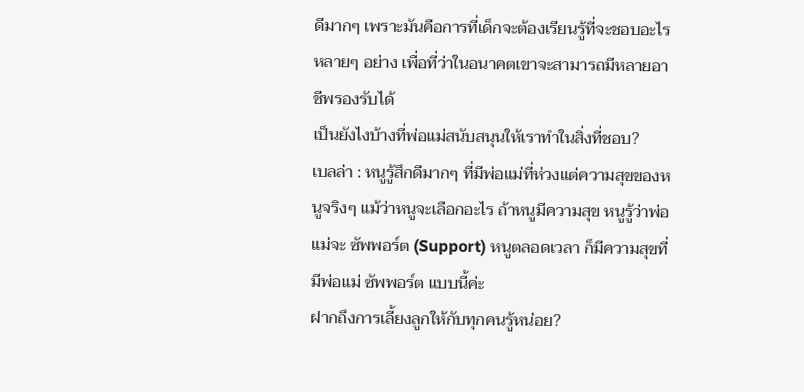ดีมากๆ เพราะมันคือการที่เด็กจะต้องเรียนรู้ที่จะชอบอะไร หลายๆ อย่าง เพื่อที่ว่าในอนาคตเขาจะสามารถมีหลายอาชีพรองรับได้
เป็นยังไงบ้างที่พ่อแม่สนับสนุนให้เราทำในสิ่งที่ชอบ?
เบลล่า : หนูรู้สึกดีมากๆ ที่มีพ่อแม่ที่ห่วงแต่ความสุขของหนูจริงๆ แม้ว่าหนูจะเลือกอะไร ถ้าหนูมีความสุข หนูรู้ว่าพ่อแม่จะ ซัพพอร์ต (Support) หนูตลอดเวลา ก็มีความสุขที่มีพ่อแม่ ซัพพอร์ต แบบนี้ค่ะ
ฝากถึงการเลี้ยงลูกให้กับทุกคนรู้หน่อย?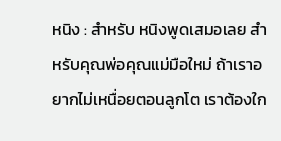หนิง : สำหรับ หนิงพูดเสมอเลย สำหรับคุณพ่อคุณแม่มือใหม่ ถ้าเราอยากไม่เหนื่อยตอนลูกโต เราต้องใก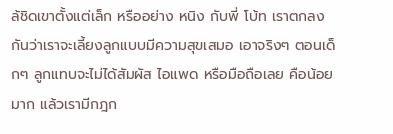ล้ชิดเขาตั้งแต่เล็ก หรืออย่าง หนิง กับพี่ โบ้ท เราตกลงกันว่าเราจะเลี้ยงลูกแบบมีความสุขเสมอ เอาจริงๆ ตอนเด็กๆ ลูกแทบจะไม่ได้สัมผัส ไอแพด หรือมือถือเลย คือน้อยมาก แล้วเรามีกฎก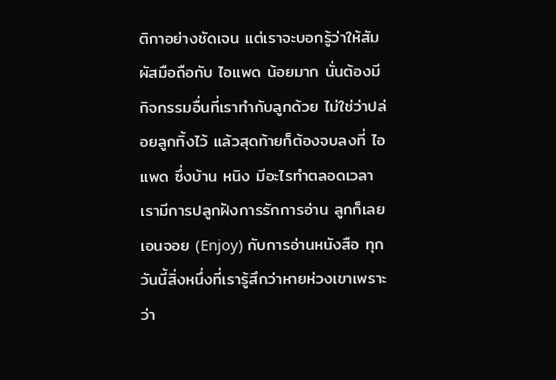ติกาอย่างชัดเจน แต่เราจะบอกรู้ว่าให้สัมผัสมือถือกับ ไอแพด น้อยมาก นั่นต้องมีกิจกรรมอื่นที่เราทำกับลูกด้วย ไม่ใช่ว่าปล่อยลูกทิ้งไว้ แล้วสุดท้ายก็ต้องจบลงที่ ไอแพด ซึ่งบ้าน หนิง มีอะไรทำตลอดเวลา เรามีการปลูกฝังการรักการอ่าน ลูกก็เลย เอนจอย (Enjoy) กับการอ่านหนังสือ ทุกวันนี้สิ่งหนึ่งที่เรารู้สึกว่าหายห่วงเขาเพราะว่า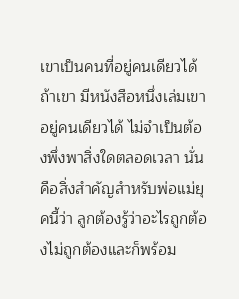เขาเป็นคนที่อยู่คนเดียวได้ ถ้าเขา มีหนังสือหนึ่งเล่มเขาอยู่คนเดียวได้ ไม่จำเป็นต้องพึ่งพาสิ่งใดตลอดเวลา นั่นคือสิ่งสำคัญสำหรับพ่อแม่ยุคนี้ว่า ลูกต้องรู้ว่าอะไรถูกต้องไม่ถูกต้องและก็พร้อม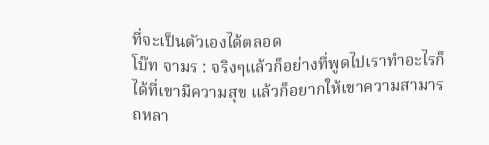ที่จะเป็นตัวเองได้ตลอด
โบ๊ท จามร : จริงๆแล้วก็อย่างที่พูดไปเราทำอะไรก็ได้ที่เขามีความสุข แล้วก็อยากให้เขาความสามารถหลา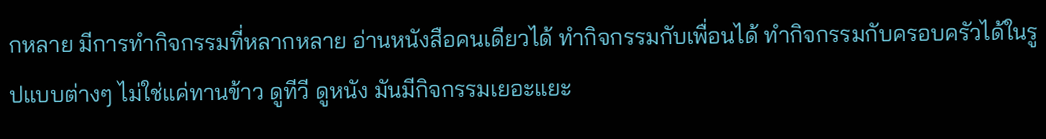กหลาย มีการทำกิจกรรมที่หลากหลาย อ่านหนังสือคนเดียวได้ ทำกิจกรรมกับเพื่อนได้ ทำกิจกรรมกับครอบครัวได้ในรูปแบบต่างๆ ไม่ใช่แค่ทานข้าว ดูทีวี ดูหนัง มันมีกิจกรรมเยอะแยะ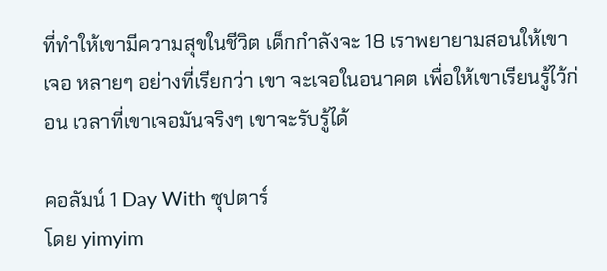ที่ทำให้เขามีความสุขในชีวิต เด็กกำลังจะ 18 เราพยายามสอนให้เขาเจอ หลายๆ อย่างที่เรียกว่า เขา จะเจอในอนาคต เพื่อให้เขาเรียนรู้ไว้ก่อน เวลาที่เขาเจอมันจริงๆ เขาจะรับรู้ได้

คอลัมน์ 1 Day With ซุปตาร์
โดย yimyim